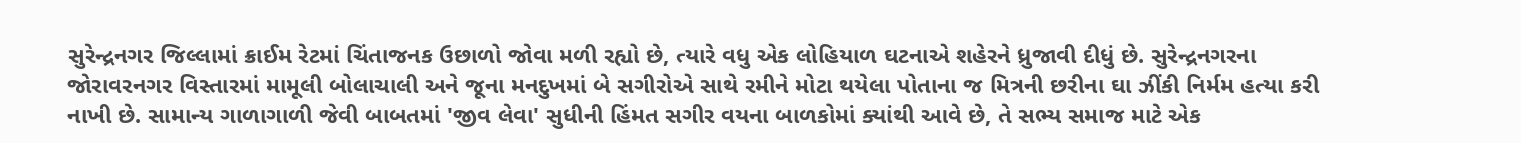સુરેન્દ્રનગર જિલ્લામાં ક્રાઈમ રેટમાં ચિંતાજનક ઉછાળો જોવા મળી રહ્યો છે, ત્યારે વધુ એક લોહિયાળ ઘટનાએ શહેરને ધ્રુજાવી દીધું છે. સુરેન્દ્રનગરના જોરાવરનગર વિસ્તારમાં મામૂલી બોલાચાલી અને જૂના મનદુખમાં બે સગીરોએ સાથે રમીને મોટા થયેલા પોતાના જ મિત્રની છરીના ઘા ઝીંકી નિર્મમ હત્યા કરી નાખી છે. સામાન્ય ગાળાગાળી જેવી બાબતમાં 'જીવ લેવા' સુધીની હિંમત સગીર વયના બાળકોમાં ક્યાંથી આવે છે, તે સભ્ય સમાજ માટે એક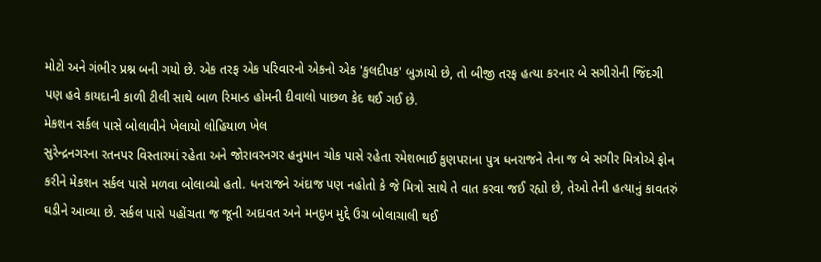મોટો અને ગંભીર પ્રશ્ન બની ગયો છે. એક તરફ એક પરિવારનો એકનો એક 'કુલદીપક' બુઝાયો છે, તો બીજી તરફ હત્યા કરનાર બે સગીરોની જિંદગી પણ હવે કાયદાની કાળી ટીલી સાથે બાળ રિમાન્ડ હોમની દીવાલો પાછળ કેદ થઈ ગઈ છે.
મેકશન સર્કલ પાસે બોલાવીને ખેલાયો લોહિયાળ ખેલ
સુરેન્દ્રનગરના રતનપર વિસ્તારમાં રહેતા અને જોરાવરનગર હનુમાન ચોક પાસે રહેતા રમેશભાઈ કુણપરાના પુત્ર ધનરાજને તેના જ બે સગીર મિત્રોએ ફોન કરીને મેકશન સર્કલ પાસે મળવા બોલાવ્યો હતો. ધનરાજને અંદાજ પણ નહોતો કે જે મિત્રો સાથે તે વાત કરવા જઈ રહ્યો છે, તેઓ તેની હત્યાનું કાવતરું ઘડીને આવ્યા છે. સર્કલ પાસે પહોંચતા જ જૂની અદાવત અને મનદુખ મુદ્દે ઉગ્ર બોલાચાલી થઈ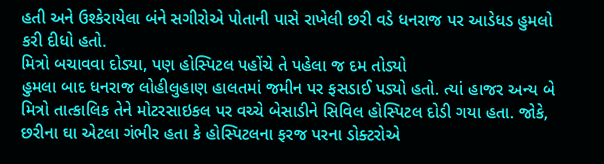હતી અને ઉશ્કેરાયેલા બંને સગીરોએ પોતાની પાસે રાખેલી છરી વડે ધનરાજ પર આડેધડ હુમલો કરી દીધો હતો.
મિત્રો બચાવવા દોડ્યા, પણ હોસ્પિટલ પહોંચે તે પહેલા જ દમ તોડ્યો
હુમલા બાદ ધનરાજ લોહીલુહાણ હાલતમાં જમીન પર ફસડાઈ પડ્યો હતો. ત્યાં હાજર અન્ય બે મિત્રો તાત્કાલિક તેને મોટરસાઇકલ પર વચ્ચે બેસાડીને સિવિલ હોસ્પિટલ દોડી ગયા હતા. જોકે, છરીના ઘા એટલા ગંભીર હતા કે હોસ્પિટલના ફરજ પરના ડોક્ટરોએ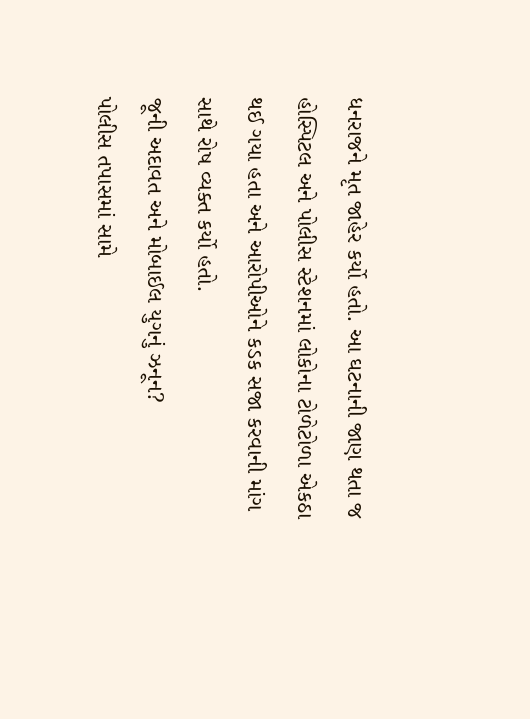ધનરાજને મૃત જાહેર કર્યો હતો. આ ઘટનાની જાણ થતા જ હોસ્પિટલ અને પોલીસ સ્ટેશનમાં લોકોના ટોળેટોળા એકઠા થઈ ગયા હતા અને આરોપીઓને કડક સજા કરવાની માંગ સાથે રોષ વ્યક્ત કર્યો હતો.
જૂની અદાવત અને મોબાઈલ યુગનું ઝનૂન?
પોલીસ તપાસમાં સામે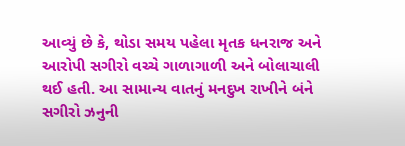આવ્યું છે કે, થોડા સમય પહેલા મૃતક ધનરાજ અને આરોપી સગીરો વચ્ચે ગાળાગાળી અને બોલાચાલી થઈ હતી. આ સામાન્ય વાતનું મનદુખ રાખીને બંને સગીરો ઝનુની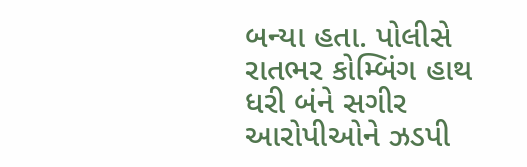બન્યા હતા. પોલીસે રાતભર કોમ્બિંગ હાથ ધરી બંને સગીર આરોપીઓને ઝડપી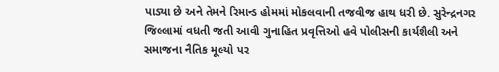પાડ્યા છે અને તેમને રિમાન્ડ હોમમાં મોકલવાની તજવીજ હાથ ધરી છે. સુરેન્દ્રનગર જિલ્લામાં વધતી જતી આવી ગુનાહિત પ્રવૃત્તિઓ હવે પોલીસની કાર્યશૈલી અને સમાજના નૈતિક મૂલ્યો પર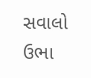સવાલો ઉભા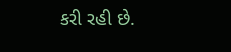કરી રહી છે.